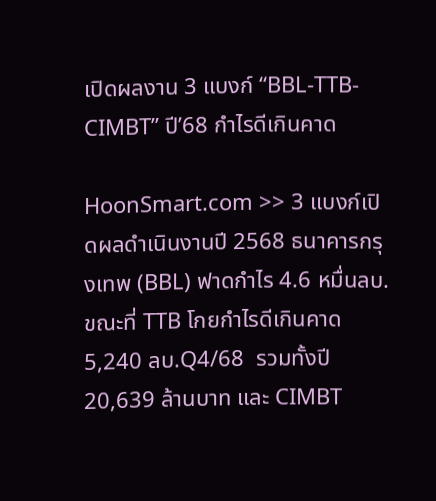เปิดผลงาน 3 แบงก์ “BBL-TTB-CIMBT” ปี’68 กำไรดีเกินคาด

HoonSmart.com >> 3 แบงก์เปิดผลดำเนินงานปี 2568 ธนาคารกรุงเทพ (BBL) ฟาดกำไร 4.6 หมื่นลบ. ขณะที่ TTB โกยกำไรดีเกินคาด  5,240 ลบ.Q4/68  รวมทั้งปี 20,639 ล้านบาท และ CIMBT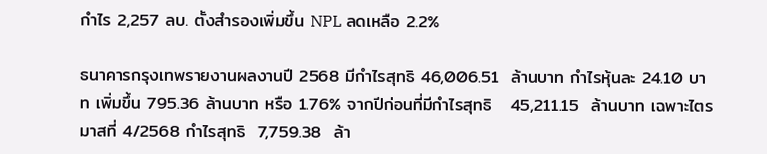กำไร 2,257 ลบ. ตั้งสำรองเพิ่มขึ้น NPL ลดเหลือ 2.2%

ธนาคารกรุงเทพรายงานผลงานปี 2568 มีกำไรสุทธิ 46,006.51  ล้านบาท กำไรหุ้นละ 24.10 บาท เพิ่มขึ้น 795.36 ล้านบาท หรือ 1.76% จากปีก่อนที่มีกำไรสุทธิ   45,211.15  ล้านบาท เฉพาะไตรมาสที่ 4/2568 กำไรสุทธิ  7,759.38  ล้า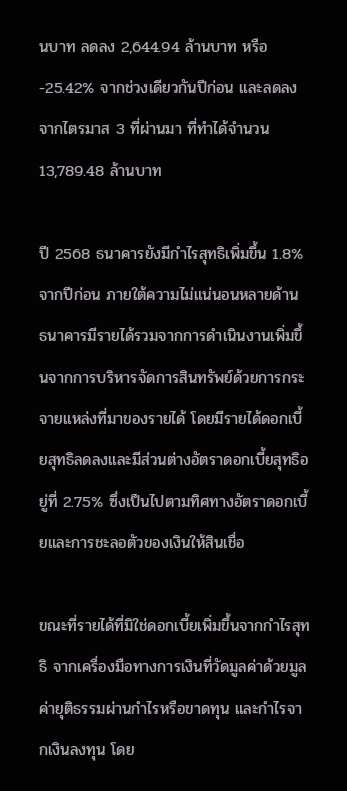นบาท ลดลง 2,644.94 ล้านบาท หรือ -25.42% จากช่วงเดียวกันปีก่อน และลดลงจากไตรมาส 3 ที่ผ่านมา ที่ทำได้จำนวน 13,789.48 ล้านบาท

ปี 2568 ธนาคารยังมีกำไรสุทธิเพิ่มขึ้น 1.8% จากปีก่อน ภายใต้ความไม่แน่นอนหลายด้าน ธนาคารมีรายได้รวมจากการดำเนินงานเพิ่มขึ้นจากการบริหารจัดการสินทรัพย์ด้วยการกระจายแหล่งที่มาของรายได้ โดยมีรายได้ดอกเบี้ยสุทธิลดลงและมีส่วนต่างอัตราดอกเบี้ยสุทธิอยู่ที่ 2.75% ซึ่งเป็นไปตามทิศทางอัตราดอกเบี้ยและการชะลอตัวของเงินให้สินเชื่อ

ขณะที่รายได้ที่มิใช่ดอกเบี้ยเพิ่มขึ้นจากกำไรสุทธิ จากเครื่องมือทางการเงินที่วัดมูลค่าด้วยมูลค่ายุติธรรมผ่านกำไรหรือขาดทุน และกำไรจากเงินลงทุน โดย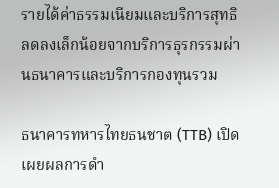รายได้ค่าธรรมเนียมและบริการสุทธิลดลงเล็กน้อยจากบริการธุรกรรมผ่านธนาคารและบริการกองทุนรวม

ธนาคารทหารไทยธนชาต (TTB) เปิดเผยผลการดำ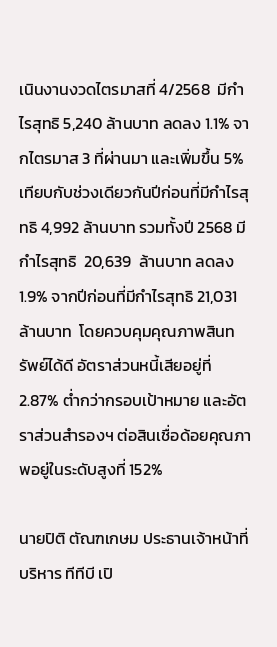เนินงานงวดไตรมาสที่ 4/2568  มีกำไรสุทธิ 5,240 ล้านบาท ลดลง 1.1% จากไตรมาส 3 ที่ผ่านมา และเพิ่มขึ้น 5% เทียบกับช่วงเดียวกันปีก่อนที่มีกำไรสุทธิ 4,992 ล้านบาท รวมทั้งปี 2568 มีกำไรสุทธิ  20,639  ล้านบาท ลดลง 1.9% จากปีก่อนที่มีกำไรสุทธิ 21,031 ล้านบาท  โดยควบคุมคุณภาพสินทรัพย์ได้ดี อัตราส่วนหนี้เสียอยู่ที่ 2.87% ต่ำกว่ากรอบเป้าหมาย และอัตราส่วนสำรองฯ ต่อสินเชื่อด้อยคุณภาพอยู่ในระดับสูงที่ 152%

นายปิติ ตัณฑเกษม ประธานเจ้าหน้าที่บริหาร ทีทีบี เปิ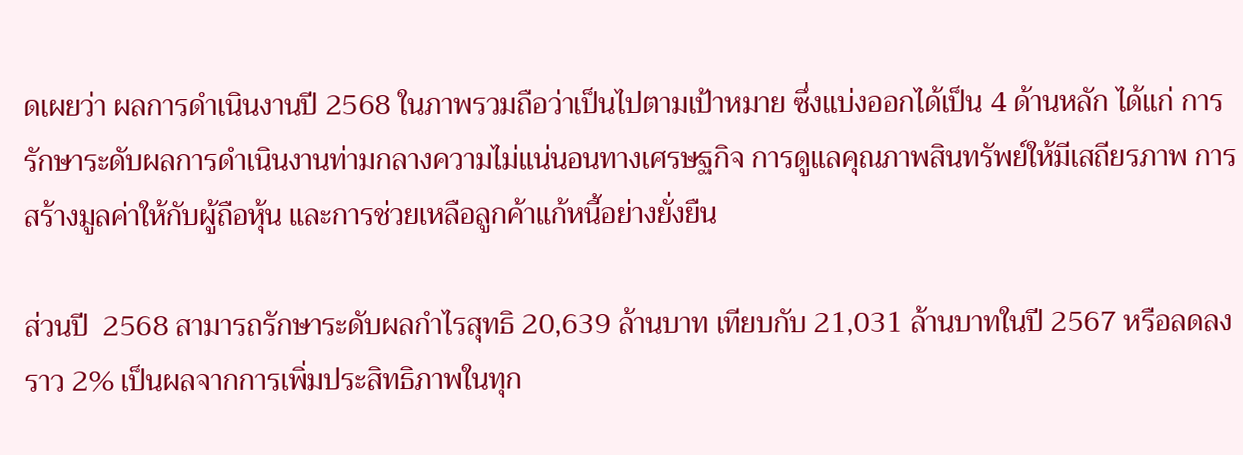ดเผยว่า ผลการดำเนินงานปี 2568 ในภาพรวมถือว่าเป็นไปตามเป้าหมาย ซึ่งแบ่งออกได้เป็น 4 ด้านหลัก ได้แก่ การรักษาระดับผลการดำเนินงานท่ามกลางความไม่แน่นอนทางเศรษฐกิจ การดูแลคุณภาพสินทรัพย์ให้มีเสถียรภาพ การสร้างมูลค่าให้กับผู้ถือหุ้น และการช่วยเหลือลูกค้าแก้หนี้อย่างยั่งยืน

ส่วนปี  2568 สามารถรักษาระดับผลกำไรสุทธิ 20,639 ล้านบาท เทียบกับ 21,031 ล้านบาทในปี 2567 หรือลดลงราว 2% เป็นผลจากการเพิ่มประสิทธิภาพในทุก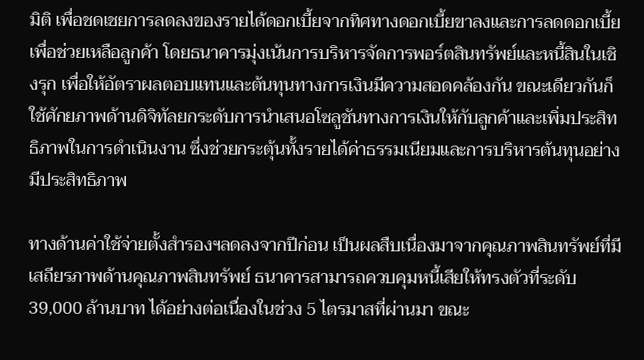มิติ เพื่อชดเชยการลดลงของรายได้ดอกเบี้ยจากทิศทางดอกเบี้ยขาลงและการลดดอกเบี้ยเพื่อช่วยเหลือลูกค้า โดยธนาคารมุ่งเน้นการบริหารจัดการพอร์ตสินทรัพย์และหนี้สินในเชิงรุก เพื่อให้อัตราผลตอบแทนและต้นทุนทางการเงินมีความสอดคล้องกัน ขณะเดียวกันก็ใช้ศักยภาพด้านดิจิทัลยกระดับการนำเสนอโซลูชันทางการเงินให้กับลูกค้าและเพิ่มประสิทธิภาพในการดำเนินงาน ซึ่งช่วยกระตุ้นทั้งรายได้ค่าธรรมเนียมและการบริหารต้นทุนอย่างมีประสิทธิภาพ

ทางด้านค่าใช้จ่ายตั้งสำรองฯลดลงจากปีก่อน เป็นผลสืบเนื่องมาจากคุณภาพสินทรัพย์ที่มีเสถียรภาพด้านคุณภาพสินทรัพย์ ธนาคารสามารถควบคุมหนี้เสียให้ทรงตัวที่ระดับ 39,000 ล้านบาท ได้อย่างต่อเนื่องในช่วง 5 ไตรมาสที่ผ่านมา ขณะ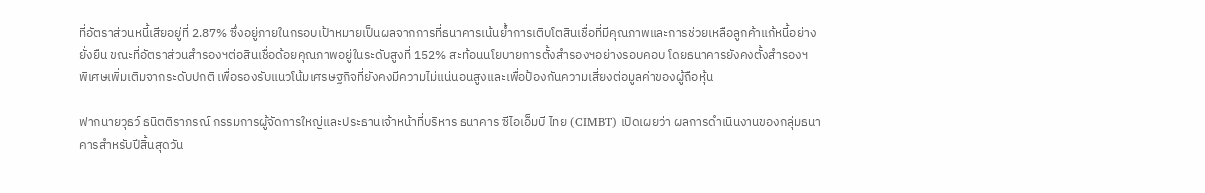ที่อัตราส่วนหนี้เสียอยู่ที่ 2.87% ซึ่งอยู่ภายในกรอบเป้าหมายเป็นผลจากการที่ธนาคารเน้นย้ำการเติบโตสินเชื่อที่มีคุณภาพและการช่วยเหลือลูกค้าแก้หนี้อย่างยั่งยืน ขณะที่อัตราส่วนสำรองฯต่อสินเชื่อด้อยคุณภาพอยู่ในระดับสูงที่ 152% สะท้อนนโยบายการตั้งสำรองฯอย่างรอบคอบ โดยธนาคารยังคงตั้งสำรองฯ
พิเศษเพิ่มเติมจากระดับปกติ เพื่อรองรับแนวโน้มเศรษฐกิจที่ยังคงมีความไม่แน่นอนสูงและเพื่อป้องกันความเสี่ยงต่อมูลค่าของผู้ถือหุ้น

ฟากนายวุธว์ ธนิตติราภรณ์ กรรมการผู้จัดการใหญ่และประธานเจ้าหน้าที่บริหาร ธนาคาร ซีไอเอ็มบี ไทย (CIMBT) เปิดเผยว่า ผลการดำเนินงานของกลุ่มธนาคารสำหรับปีสิ้นสุดวัน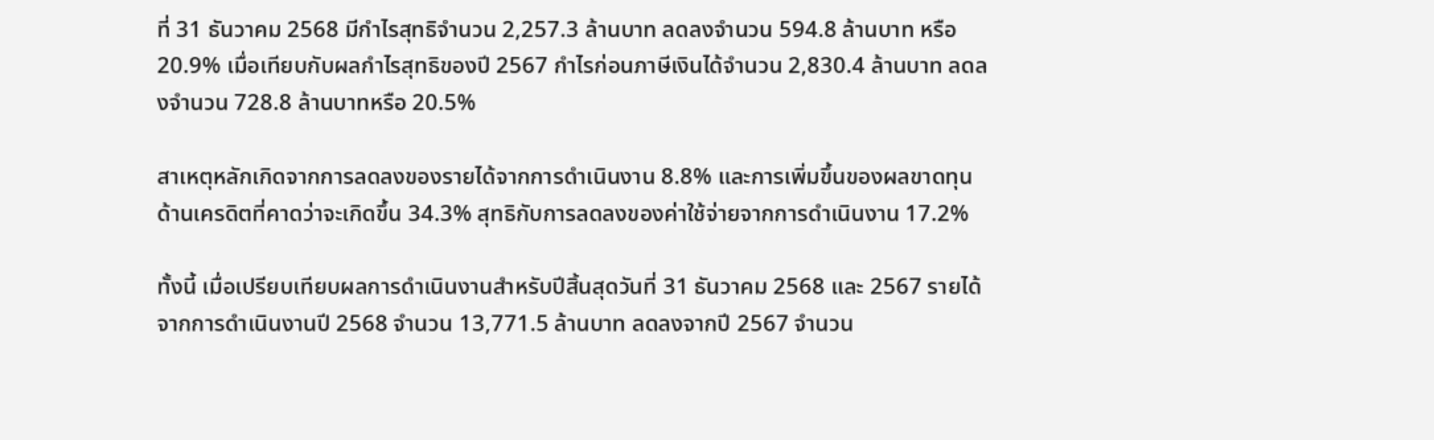ที่ 31 ธันวาคม 2568 มีกำไรสุทธิจำนวน 2,257.3 ล้านบาท ลดลงจำนวน 594.8 ล้านบาท หรือ 20.9% เมื่อเทียบกับผลกำไรสุทธิของปี 2567 กำไรก่อนภาษีเงินได้จำนวน 2,830.4 ล้านบาท ลดลงจำนวน 728.8 ล้านบาทหรือ 20.5%

สาเหตุหลักเกิดจากการลดลงของรายได้จากการดำเนินงาน 8.8% และการเพิ่มขึ้นของผลขาดทุนด้านเครดิตที่คาดว่าจะเกิดขึ้น 34.3% สุทธิกับการลดลงของค่าใช้จ่ายจากการดำเนินงาน 17.2%

ทั้งนี้ เมื่อเปรียบเทียบผลการดำเนินงานสำหรับปีสิ้นสุดวันที่ 31 ธันวาคม 2568 และ 2567 รายได้จากการดำเนินงานปี 2568 จำนวน 13,771.5 ล้านบาท ลดลงจากปี 2567 จำนวน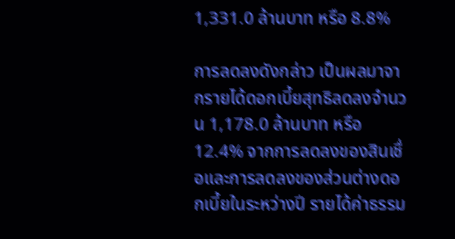1,331.0 ล้านบาท หรือ 8.8%

การลดลงดังกล่าว เป็นผลมาจากรายได้ดอกเบี้ยสุทธิลดลงจำนวน 1,178.0 ล้านบาท หรือ 12.4% จากการลดลงของสินเชื่อและการลดลงของส่วนต่างดอกเบี้ยในระหว่างปี รายได้ค่าธรรม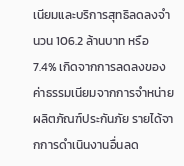เนียมและบริการสุทธิลดลงจำนวน 106.2 ล้านบาท หรือ 7.4% เกิดจากการลดลงของค่าธรรมเนียมจากการจำหน่ายผลิตภัณฑ์ประกันภัย รายได้จากการดำเนินงานอื่นลด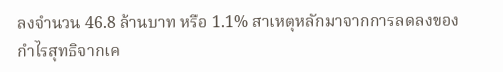ลงจำนวน 46.8 ล้านบาท หรือ 1.1% สาเหตุหลักมาจากการลดลงของกำไรสุทธิจากเค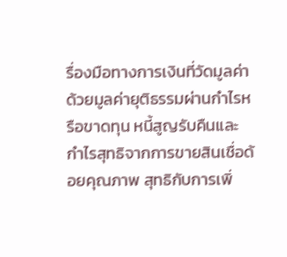รื่องมือทางการเงินที่วัดมูลค่าด้วยมูลค่ายุติธรรมผ่านกำไรหรือขาดทุน หนี้สูญรับคืนและกำไรสุทธิจากการขายสินเชื่อด้อยคุณภาพ สุทธิกับการเพิ่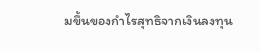มขึ้นของกำไรสุทธิจากเงินลงทุน